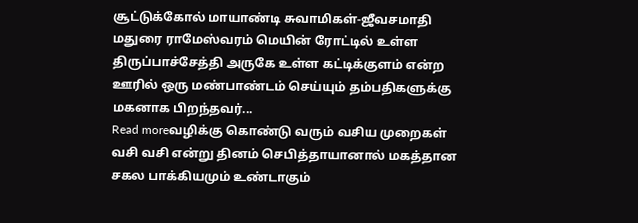சூட்டுக்கோல் மாயாண்டி சுவாமிகள்-ஜீவசமாதி மதுரை ராமேஸ்வரம் மெயின் ரோட்டில் உள்ள திருப்பாச்சேத்தி அருகே உள்ள கட்டிக்குளம் என்ற ஊரில் ஒரு மண்பாண்டம் செய்யும் தம்பதிகளுக்கு மகனாக பிறந்தவர்...
Read moreவழிக்கு கொண்டு வரும் வசிய முறைகள் வசி வசி என்று தினம் செபித்தாயானால் மகத்தான சகல பாக்கியமும் உண்டாகும்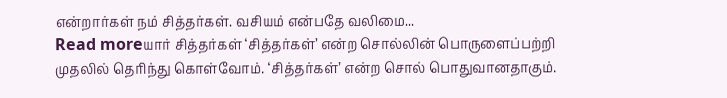என்றார்கள் நம் சித்தர்கள். வசியம் என்பதே வலிமை...
Read moreயார் சித்தர்கள் ‘சித்தர்கள்’ என்ற சொல்லின் பொருளைப்பற்றி முதலில் தெரிந்து கொள்வோம். ‘சித்தர்கள்’ என்ற சொல் பொதுவானதாகும்.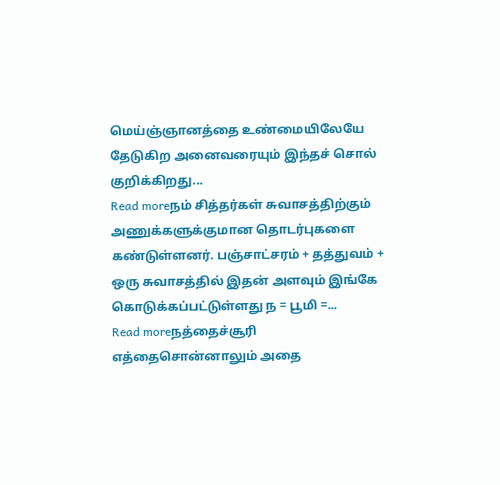மெய்ஞ்ஞானத்தை உண்மையிலேயே தேடுகிற அனைவரையும் இந்தச் சொல் குறிக்கிறது...
Read moreநம் சித்தர்கள் சுவாசத்திற்கும் அணுக்களுக்குமான தொடர்புகளை கண்டுள்ளனர். பஞ்சாட்சரம் + தத்துவம் + ஒரு சுவாசத்தில் இதன் அளவும் இங்கே கொடுக்கப்பட்டுள்ளது ந = பூமி =...
Read moreநத்தைச்சூரி எத்தைசொன்னாலும் அதை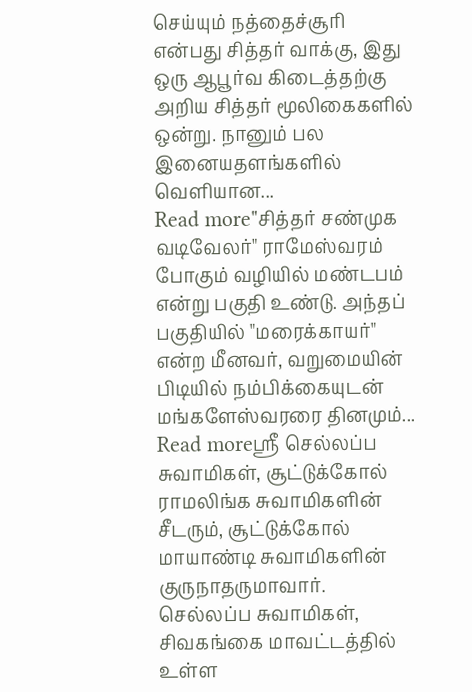செய்யும் நத்தைச்சூரி என்பது சித்தர் வாக்கு, இது ஒரு ஆபூர்வ கிடைத்தற்கு அறிய சித்தர் மூலிகைகளில் ஒன்று. நானும் பல இனையதளங்களில் வெளியான...
Read more"சித்தர் சண்முக வடிவேலர்" ராமேஸ்வரம் போகும் வழியில் மண்டபம் என்று பகுதி உண்டு. அந்தப் பகுதியில் "மரைக்காயர்" என்ற மீனவர், வறுமையின் பிடியில் நம்பிக்கையுடன் மங்களேஸ்வரரை தினமும்...
Read moreஸ்ரீ செல்லப்ப சுவாமிகள், சூட்டுக்கோல் ராமலிங்க சுவாமிகளின் சீடரும், சூட்டுக்கோல் மாயாண்டி சுவாமிகளின் குருநாதருமாவார். செல்லப்ப சுவாமிகள், சிவகங்கை மாவட்டத்தில் உள்ள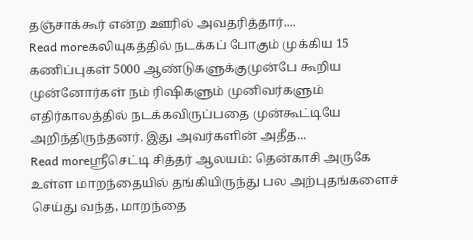தஞ்சாக்கூர் என்ற ஊரில் அவதரித்தார்....
Read moreகலியுகத்தில் நடக்கப் போகும் முக்கிய 15 கணிப்புகள் 5000 ஆண்டுகளுக்குமுன்பே கூறிய முன்னோர்கள் நம் ரிஷிகளும் முனிவர்களும் எதிர்காலத்தில் நடக்கவிருப்பதை முன்கூட்டியே அறிந்திருந்தனர். இது அவர்களின் அதீத...
Read moreஸ்ரீசெட்டி சித்தர் ஆலயம்: தென்காசி அருகே உள்ள மாறந்தையில் தங்கியிருந்து பல அற்புதங்களைச் செய்து வந்த, மாறந்தை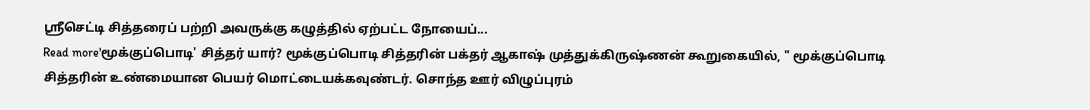ஸ்ரீசெட்டி சித்தரைப் பற்றி அவருக்கு கழுத்தில் ஏற்பட்ட நோயைப்...
Read more'மூக்குப்பொடி' சித்தர் யார்? மூக்குப்பொடி சித்தரின் பக்தர் ஆகாஷ் முத்துக்கிருஷ்ணன் கூறுகையில், " மூக்குப்பொடி சித்தரின் உண்மையான பெயர் மொட்டையக்கவுண்டர். சொந்த ஊர் விழுப்புரம்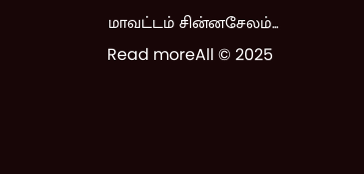மாவட்டம் சின்னசேலம்...
Read moreAll © 2025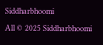Siddharbhoomi
All © 2025 Siddharbhoomi